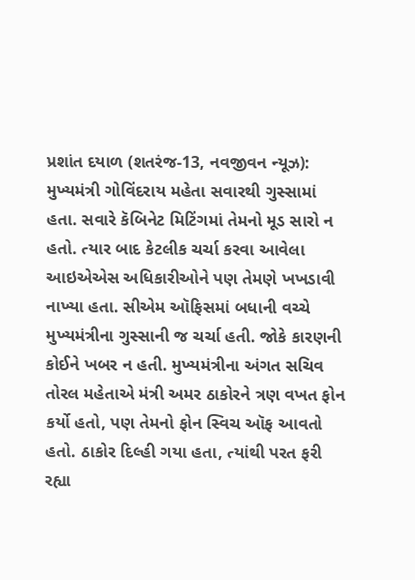પ્રશાંત દયાળ (શતરંજ-13, નવજીવન ન્યૂઝ): મુખ્યમંત્રી ગોવિંદરાય મહેતા સવારથી ગુસ્સામાં હતા. સવારે કૅબિનેટ મિટિંગમાં તેમનો મૂડ સારો ન હતો. ત્યાર બાદ કેટલીક ચર્ચા કરવા આવેલા આઇએએસ અધિકારીઓને પણ તેમણે ખખડાવી નાખ્યા હતા. સીએમ ઑફિસમાં બધાની વચ્ચે મુખ્યમંત્રીના ગુસ્સાની જ ચર્ચા હતી. જોકે કારણની કોઈને ખબર ન હતી. મુખ્યમંત્રીના અંગત સચિવ તોરલ મહેતાએ મંત્રી અમર ઠાકોરને ત્રણ વખત ફોન કર્યો હતો, પણ તેમનો ફોન સ્વિચ ઑફ આવતો હતો. ઠાકોર દિલ્હી ગયા હતા, ત્યાંથી પરત ફરી રહ્યા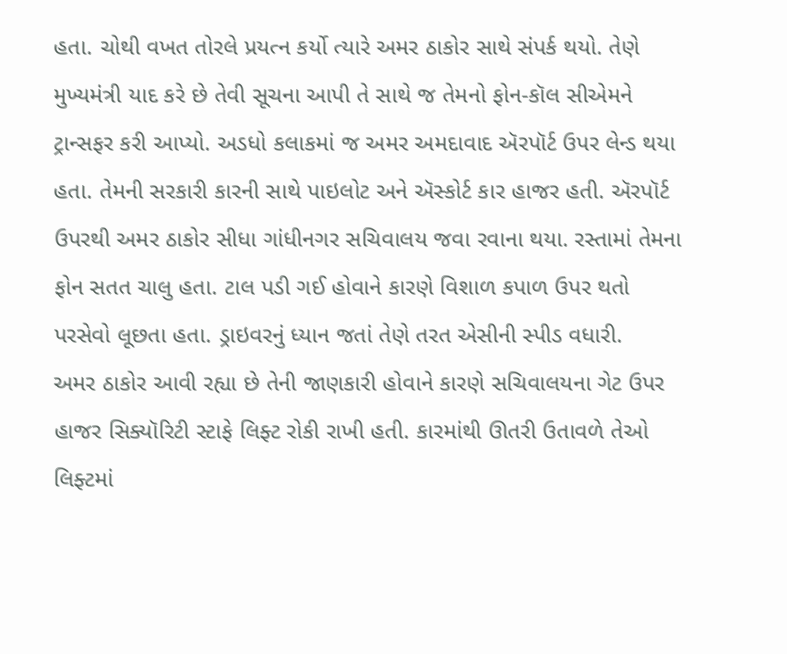હતા. ચોથી વખત તોરલે પ્રયત્ન કર્યો ત્યારે અમર ઠાકોર સાથે સંપર્ક થયો. તેણે મુખ્યમંત્રી યાદ કરે છે તેવી સૂચના આપી તે સાથે જ તેમનો ફોન-કૉલ સીએમને ટ્રાન્સફર કરી આપ્યો. અડધો કલાકમાં જ અમર અમદાવાદ ઍરપૉર્ટ ઉપર લેન્ડ થયા હતા. તેમની સરકારી કારની સાથે પાઇલોટ અને ઍસ્કોર્ટ કાર હાજર હતી. ઍરપૉર્ટ ઉપરથી અમર ઠાકોર સીધા ગાંધીનગર સચિવાલય જવા રવાના થયા. રસ્તામાં તેમના ફોન સતત ચાલુ હતા. ટાલ પડી ગઈ હોવાને કારણે વિશાળ કપાળ ઉપર થતો પરસેવો લૂછતા હતા. ડ્રાઇવરનું ધ્યાન જતાં તેણે તરત એસીની સ્પીડ વધારી.
અમર ઠાકોર આવી રહ્યા છે તેની જાણકારી હોવાને કારણે સચિવાલયના ગેટ ઉપર હાજર સિક્યૉરિટી સ્ટાફે લિફ્ટ રોકી રાખી હતી. કારમાંથી ઊતરી ઉતાવળે તેઓ લિફ્ટમાં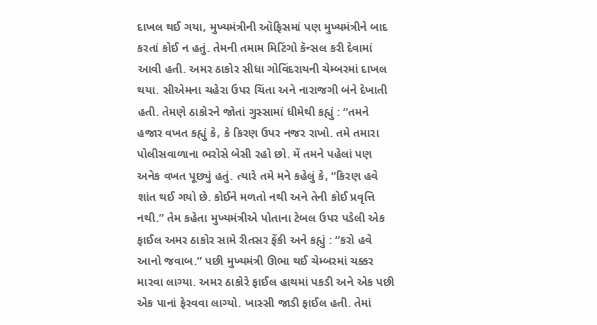દાખલ થઈ ગયા, મુખ્યમંત્રીની ઑફિસમાં પણ મુખ્યમંત્રીને બાદ કરતાં કોઈ ન હતું. તેમની તમામ મિટિંગો કૅન્સલ કરી દેવામાં આવી હતી. અમર ઠાકોર સીધા ગોવિંદરાયની ચેમ્બરમાં દાખલ થયા. સીએમના ચહેરા ઉપર ચિંતા અને નારાજગી બંને દેખાતી હતી. તેમણે ઠાકોરને જોતાં ગુસ્સામાં ધીમેથી કહ્યું : “તમને હજાર વખત કહ્યું કે, કે કિરણ ઉપર નજર રાખો. તમે તમારા પોલીસવાળાના ભરોસે બેસી રહો છો. મેં તમને પહેલાં પણ અનેક વખત પૂછ્યું હતું. ત્યારે તમે મને કહેલું કે, “કિરણ હવે શાંત થઈ ગયો છે. કોઈને મળતો નથી અને તેની કોઈ પ્રવૃત્તિ નથી.” તેમ કહેતા મુખ્યમંત્રીએ પોતાના ટેબલ ઉપર પડેલી એક ફાઈલ અમર ઠાકોર સામે રીતસર ફેંકી અને કહ્યું : “કરો હવે આનો જવાબ.” પછી મુખ્યમંત્રી ઊભા થઈ ચેમ્બરમાં ચક્કર મારવા લાગ્યા. અમર ઠાકોરે ફાઈલ હાથમાં પકડી અને એક પછી એક પાનાં ફેરવવા લાગ્યો. ખાસ્સી જાડી ફાઈલ હતી. તેમાં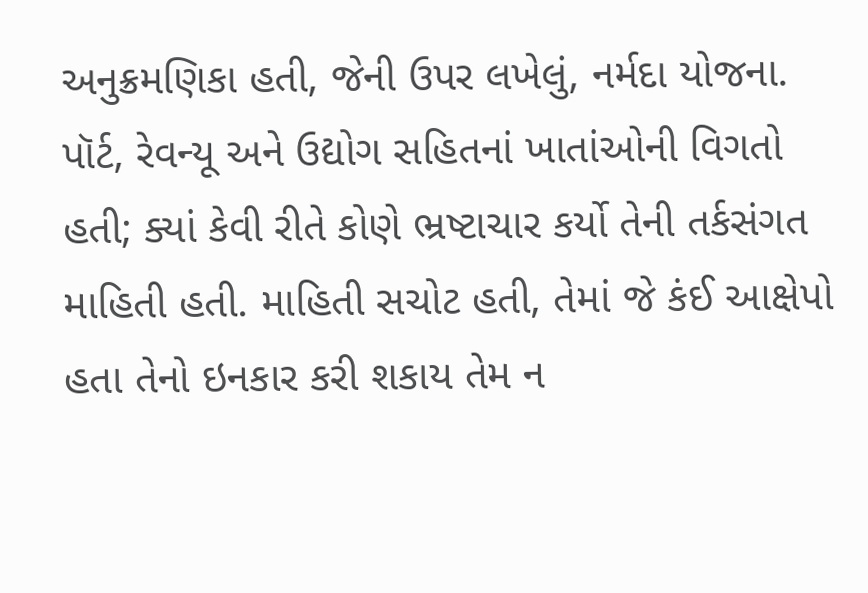અનુક્રમણિકા હતી, જેની ઉપર લખેલું, નર્મદા યોજના. પૉર્ટ, રેવન્યૂ અને ઉદ્યોગ સહિતનાં ખાતાંઓની વિગતો હતી; ક્યાં કેવી રીતે કોણે ભ્રષ્ટાચાર કર્યો તેની તર્કસંગત માહિતી હતી. માહિતી સચોટ હતી, તેમાં જે કંઈ આક્ષેપો હતા તેનો ઇનકાર કરી શકાય તેમ ન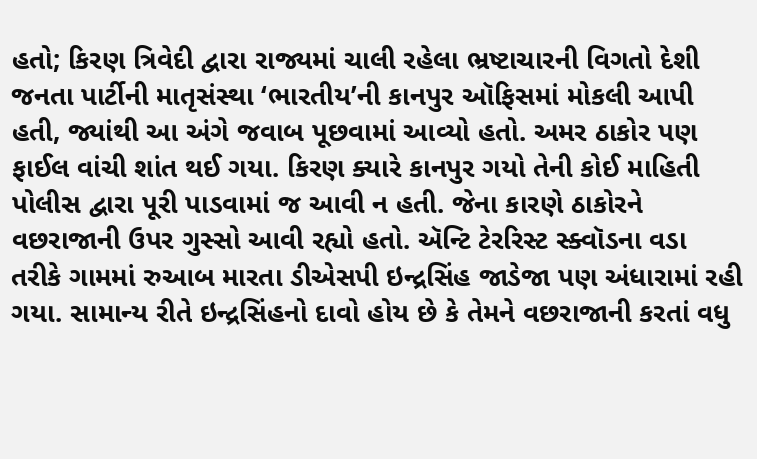હતો; કિરણ ત્રિવેદી દ્વારા રાજ્યમાં ચાલી રહેલા ભ્રષ્ટાચારની વિગતો દેશી જનતા પાર્ટીની માતૃસંસ્થા ‘ભારતીય’ની કાનપુર ઑફિસમાં મોકલી આપી હતી, જ્યાંથી આ અંગે જવાબ પૂછવામાં આવ્યો હતો. અમર ઠાકોર પણ ફાઈલ વાંચી શાંત થઈ ગયા. કિરણ ક્યારે કાનપુર ગયો તેની કોઈ માહિતી પોલીસ દ્વારા પૂરી પાડવામાં જ આવી ન હતી. જેના કારણે ઠાકોરને વછરાજાની ઉપર ગુસ્સો આવી રહ્યો હતો. ઍન્ટિ ટેરરિસ્ટ સ્ક્વૉડના વડા તરીકે ગામમાં રુઆબ મારતા ડીએસપી ઇન્દ્રસિંહ જાડેજા પણ અંધારામાં રહી ગયા. સામાન્ય રીતે ઇન્દ્રસિંહનો દાવો હોય છે કે તેમને વછરાજાની કરતાં વધુ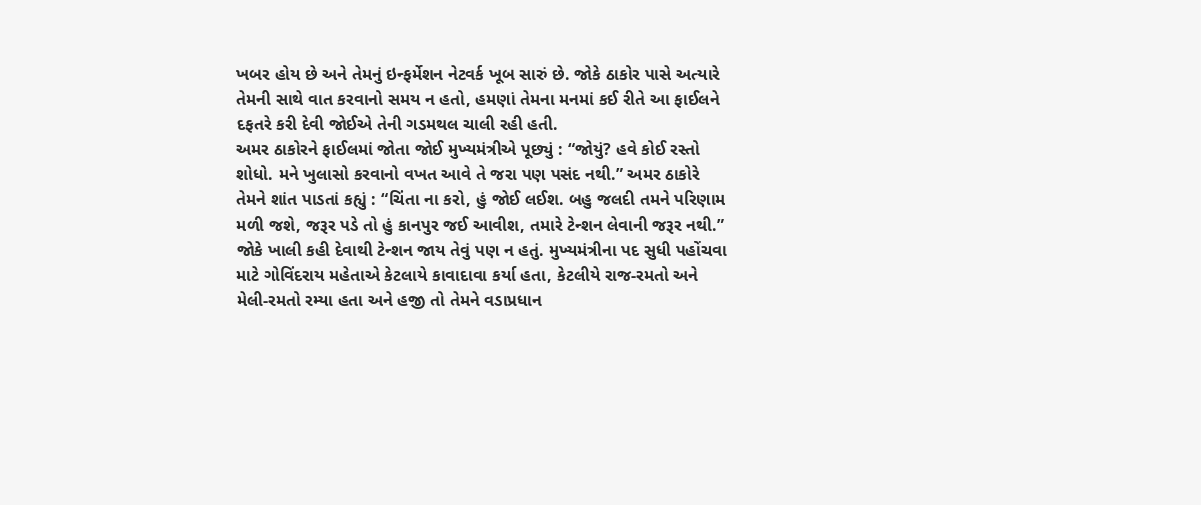ખબર હોય છે અને તેમનું ઇન્ફર્મેશન નેટવર્ક ખૂબ સારું છે. જોકે ઠાકોર પાસે અત્યારે તેમની સાથે વાત કરવાનો સમય ન હતો, હમણાં તેમના મનમાં કઈ રીતે આ ફાઈલને દફતરે કરી દેવી જોઈએ તેની ગડમથલ ચાલી રહી હતી.
અમર ઠાકોરને ફાઈલમાં જોતા જોઈ મુખ્યમંત્રીએ પૂછ્યું : “જોયું? હવે કોઈ રસ્તો શોધો. મને ખુલાસો કરવાનો વખત આવે તે જરા પણ પસંદ નથી.” અમર ઠાકોરે તેમને શાંત પાડતાં કહ્યું : “ચિંતા ના કરો, હું જોઈ લઈશ. બહુ જલદી તમને પરિણામ મળી જશે, જરૂર પડે તો હું કાનપુર જઈ આવીશ, તમારે ટેન્શન લેવાની જરૂર નથી.” જોકે ખાલી કહી દેવાથી ટેન્શન જાય તેવું પણ ન હતું. મુખ્યમંત્રીના પદ સુધી પહોંચવા માટે ગોવિંદરાય મહેતાએ કેટલાયે કાવાદાવા કર્યા હતા, કેટલીયે રાજ-રમતો અને મેલી-રમતો રમ્યા હતા અને હજી તો તેમને વડાપ્રધાન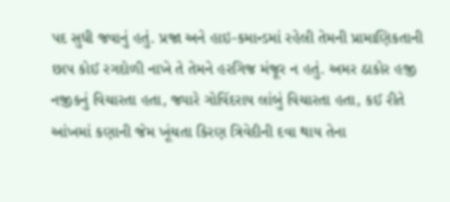પદ સુધી જવાનું હતું. પ્રજા અને હાઇ-કમાન્ડમાં રહેલી તેમની પ્રામાણિકતાની છાપ કોઈ રગદોળી નાખે તે તેમને હરગિજ મંજૂર ન હતું. અમર ઠાકોર હજી નજીકનું વિચારતા હતા, જ્યારે ગોવિંદરાય લાંબું વિચારતા હતા, કઈ રીતે આંખમાં કણાની જેમ ખૂંચતા કિરણ ત્રિવેદીની દવા થાય તેના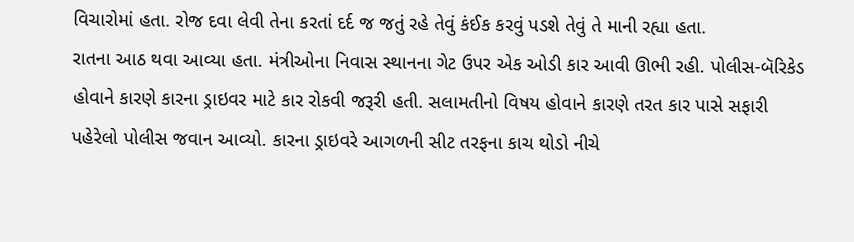વિચારોમાં હતા. રોજ દવા લેવી તેના કરતાં દર્દ જ જતું રહે તેવું કંઈક કરવું પડશે તેવું તે માની રહ્યા હતા.
રાતના આઠ થવા આવ્યા હતા. મંત્રીઓના નિવાસ સ્થાનના ગેટ ઉપર એક ઓડી કાર આવી ઊભી રહી. પોલીસ-બૅરિકેડ હોવાને કારણે કારના ડ્રાઇવર માટે કાર રોકવી જરૂરી હતી. સલામતીનો વિષય હોવાને કારણે તરત કાર પાસે સફારી પહેરેલો પોલીસ જવાન આવ્યો. કારના ડ્રાઇવરે આગળની સીટ તરફના કાચ થોડો નીચે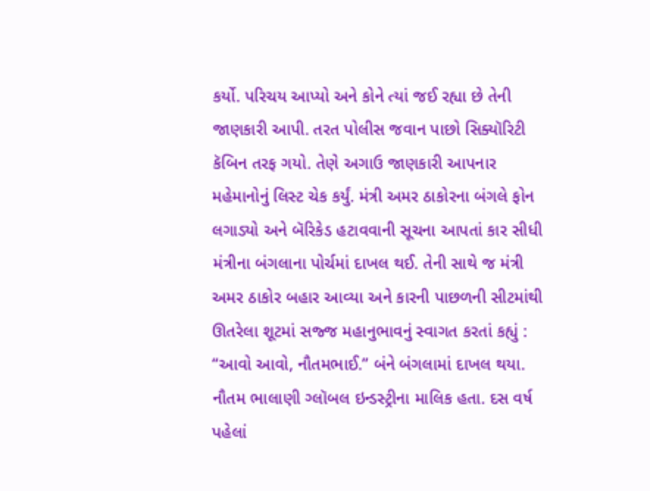કર્યો. પરિચય આપ્યો અને કોને ત્યાં જઈ રહ્યા છે તેની જાણકારી આપી. તરત પોલીસ જવાન પાછો સિક્યૉરિટી કૅબિન તરફ ગયો. તેણે અગાઉ જાણકારી આપનાર મહેમાનોનું લિસ્ટ ચેક કર્યું. મંત્રી અમર ઠાકોરના બંગલે ફોન લગાડ્યો અને બૅરિકેડ હટાવવાની સૂચના આપતાં કાર સીધી મંત્રીના બંગલાના પોર્ચમાં દાખલ થઈ. તેની સાથે જ મંત્રી અમર ઠાકોર બહાર આવ્યા અને કારની પાછળની સીટમાંથી ઊતરેલા શૂટમાં સજ્જ મહાનુભાવનું સ્વાગત કરતાં કહ્યું : “આવો આવો, નૌતમભાઈ.” બંને બંગલામાં દાખલ થયા. નૌતમ ભાલાણી ગ્લૉબલ ઇન્ડસ્ટ્રીના માલિક હતા. દસ વર્ષ પહેલાં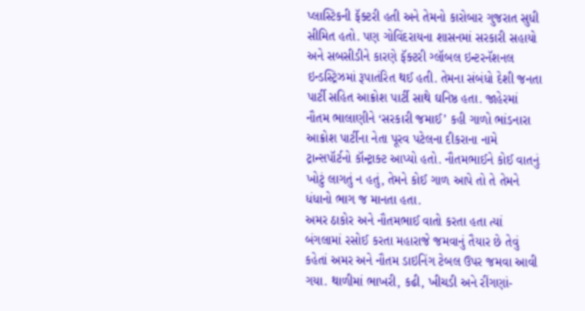પ્લાસ્ટિકની ફૅક્ટરી હતી અને તેમનો કારોબાર ગુજરાત સુધી સીમિત હતો. પણ ગોવિંદરાયના શાસનમાં સરકારી સહાયો અને સબસીડીને કારણે ફૅક્ટરી ગ્લૉબલ ઇન્ટરનૅશનલ ઇન્ડસ્ટ્રિઝમાં રૂપાતંરિત થઈ હતી. તેમના સંબંધો દેશી જનતા પાર્ટી સહિત આક્રોશ પાર્ટી સાથે ઘનિષ્ઠ હતા. જાહેરમાં નૌતમ ભાલાણીને ‘સરકારી જમાઈ’ કહી ગાળો ભાંડનારા આક્રોશ પાર્ટીના નેતા પૂરવ પટેલના દીકરાના નામે ટ્રાન્સપૉર્ટનો કૉન્ટ્રાક્ટ આપ્યો હતો. નૌતમભાઈને કોઈ વાતનું ખોટું લાગતું ન હતું, તેમને કોઈ ગાળ આપે તો તે તેમને ધંધાનો ભાગ જ માનતા હતા.
અમર ઠાકોર અને નૌતમભાઈ વાતો કરતા હતા ત્યાં બંગલામાં રસોઈ કરતા મહારાજે જમવાનું તૈયાર છે તેવું કહેતાં અમર અને નૌતમ ડાઇનિંગ ટેબલ ઉપર જમવા આવી ગયા. થાળીમાં ભાખરી, કઢી, ખીચડી અને રીંગણાં-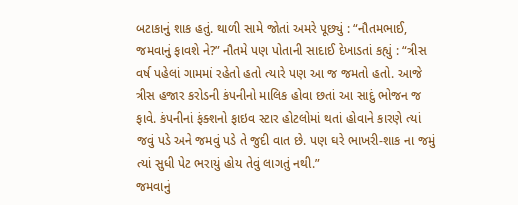બટાકાનું શાક હતું. થાળી સામે જોતાં અમરે પૂછ્યું : “નૌતમભાઈ, જમવાનું ફાવશે ને?” નૌતમે પણ પોતાની સાદાઈ દેખાડતાં કહ્યું : “ત્રીસ વર્ષ પહેલાં ગામમાં રહેતો હતો ત્યારે પણ આ જ જમતો હતો. આજે ત્રીસ હજાર કરોડની કંપનીનો માલિક હોવા છતાં આ સાદું ભોજન જ ફાવે. કંપનીનાં ફંક્શનો ફાઇવ સ્ટાર હોટલોમાં થતાં હોવાને કારણે ત્યાં જવું પડે અને જમવું પડે તે જુદી વાત છે. પણ ઘરે ભાખરી-શાક ના જમું ત્યાં સુધી પેટ ભરાયું હોય તેવું લાગતું નથી.”
જમવાનું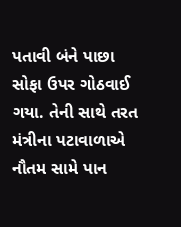પતાવી બંને પાછા સોફા ઉપર ગોઠવાઈ ગયા. તેની સાથે તરત મંત્રીના પટાવાળાએ નૌતમ સામે પાન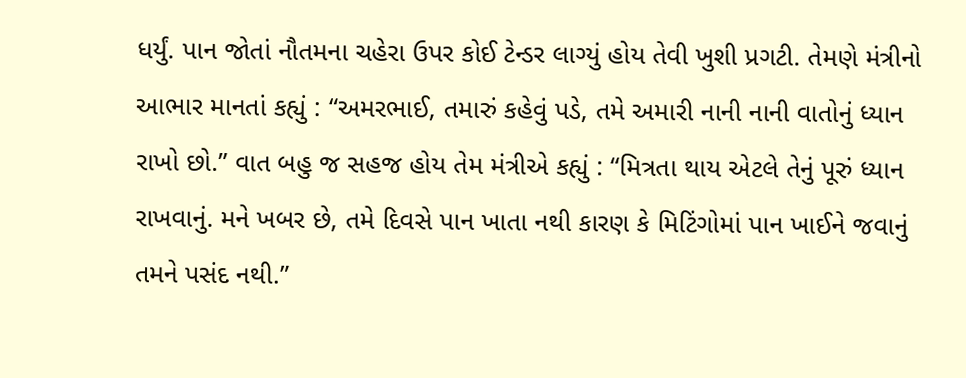ધર્યું. પાન જોતાં નૌતમના ચહેરા ઉપર કોઈ ટેન્ડર લાગ્યું હોય તેવી ખુશી પ્રગટી. તેમણે મંત્રીનો આભાર માનતાં કહ્યું : “અમરભાઈ, તમારું કહેવું પડે, તમે અમારી નાની નાની વાતોનું ધ્યાન રાખો છો.” વાત બહુ જ સહજ હોય તેમ મંત્રીએ કહ્યું : “મિત્રતા થાય એટલે તેનું પૂરું ધ્યાન રાખવાનું. મને ખબર છે, તમે દિવસે પાન ખાતા નથી કારણ કે મિટિંગોમાં પાન ખાઈને જવાનું તમને પસંદ નથી.”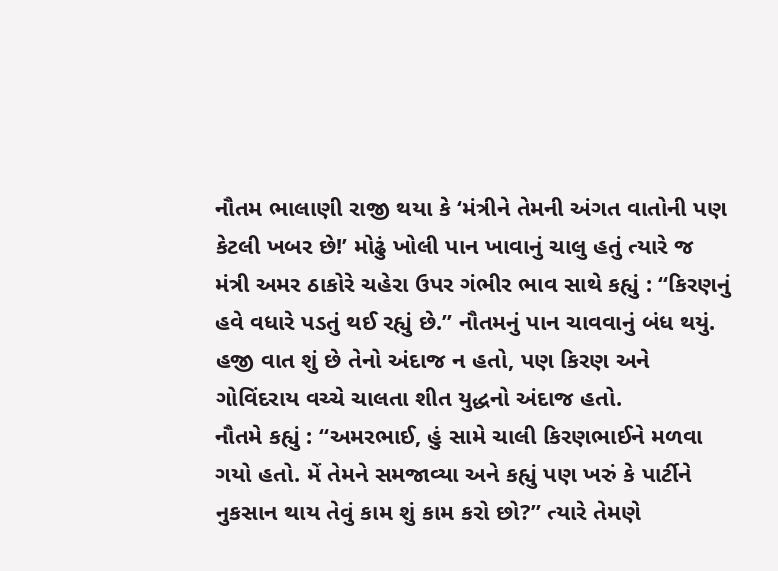નૌતમ ભાલાણી રાજી થયા કે ‘મંત્રીને તેમની અંગત વાતોની પણ કેટલી ખબર છે!’ મોઢું ખોલી પાન ખાવાનું ચાલુ હતું ત્યારે જ મંત્રી અમર ઠાકોરે ચહેરા ઉપર ગંભીર ભાવ સાથે કહ્યું : “કિરણનું હવે વધારે પડતું થઈ રહ્યું છે.” નૌતમનું પાન ચાવવાનું બંધ થયું. હજી વાત શું છે તેનો અંદાજ ન હતો, પણ કિરણ અને ગોવિંદરાય વચ્ચે ચાલતા શીત યુદ્ધનો અંદાજ હતો.
નૌતમે કહ્યું : “અમરભાઈ, હું સામે ચાલી કિરણભાઈને મળવા ગયો હતો. મેં તેમને સમજાવ્યા અને કહ્યું પણ ખરું કે પાર્ટીને નુકસાન થાય તેવું કામ શું કામ કરો છો?” ત્યારે તેમણે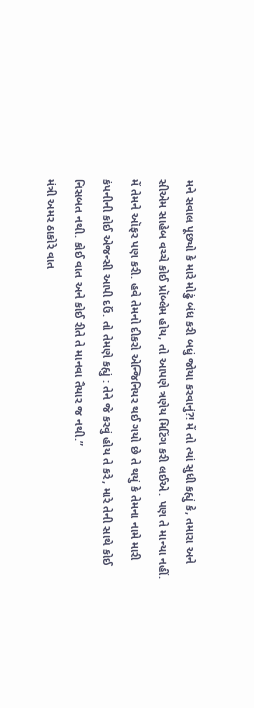મને સવાલ પૂછ્યો કે મારે મોઢું બંધ કરી બધું જોયા કરવાનું?! મેં તો ત્યાં સુધી કહ્યું કે, તમારા અને સીએમ સાહેબ વચ્ચે કોઈ પ્રૉબ્લેમ હોય, તો આપણે ત્રણેય મિટિંગ કરી લઈએ. પણ તે માન્યા નહીં. મેં તેમને ઑફર પણ કરી. હવે તેમનો દીકરો એન્જિનિયર થઈ ગયો છે તે થયું કે તેમના નામે મારી કંપનીની કોઈ એજન્સી આપી દઉં. તો તેમણે કહ્યું : તેને જે કરવું હોય તે કરે, મારે તેની સાથે કોઈ નિસબત નથી. કોઈ વાત અને કોઈ રીતે તે માનવા તૈયાર જ નથી.”
મંત્રી અમર ઠાકોરે વાત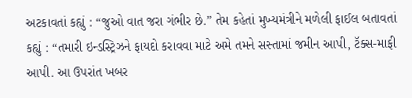અટકાવતાં કહ્યું : “જુઓ વાત જરા ગંભીર છે.” તેમ કહેતાં મુખ્યમંત્રીને મળેલી ફાઈલ બતાવતાં કહ્યું : “તમારી ઇન્ડસ્ટ્રિઝને ફાયદો કરાવવા માટે અમે તમને સસ્તામાં જમીન આપી, ટૅક્સ-માફી આપી. આ ઉપરાંત ખબર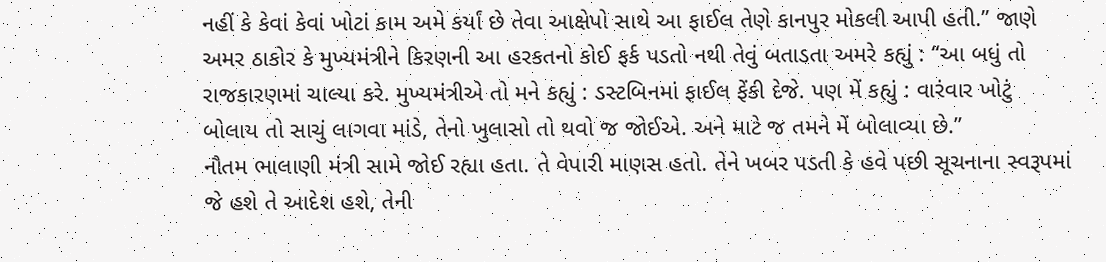નહીં કે કેવાં કેવાં ખોટાં કામ અમે કર્યાં છે તેવા આક્ષેપો સાથે આ ફાઈલ તેણે કાનપુર મોકલી આપી હતી.” જાણે અમર ઠાકોર કે મુખ્યમંત્રીને કિરણની આ હરકતનો કોઈ ફર્ક પડતો નથી તેવું બતાડતા અમરે કહ્યું : “આ બધું તો રાજકારણમાં ચાલ્યા કરે. મુખ્યમંત્રીએ તો મને કહ્યું : ડસ્ટબિનમાં ફાઈલ ફેંકી દેજે. પણ મેં કહ્યું : વારંવાર ખોટું બોલાય તો સાચું લાગવા માંડે, તેનો ખુલાસો તો થવો જ જોઈએ. અને માટે જ તમને મેં બોલાવ્યા છે.”
નૌતમ ભાલાણી મંત્રી સામે જોઈ રહ્યા હતા. તે વેપારી માણસ હતો. તેને ખબર પડતી કે હવે પછી સૂચનાના સ્વરૂપમાં જે હશે તે આદેશ હશે, તેની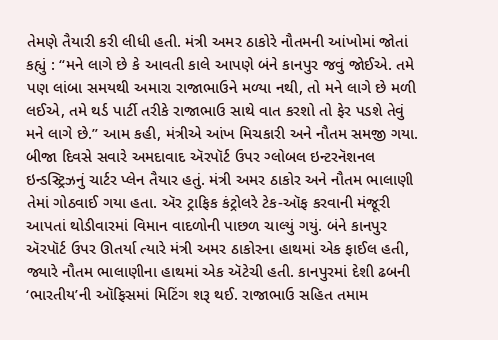તેમણે તૈયારી કરી લીધી હતી. મંત્રી અમર ઠાકોરે નૌતમની આંખોમાં જોતાં કહ્યું : “મને લાગે છે કે આવતી કાલે આપણે બંને કાનપુર જવું જોઈએ. તમે પણ લાંબા સમયથી અમારા રાજાભાઉને મળ્યા નથી, તો મને લાગે છે મળી લઈએ, તમે થર્ડ પાર્ટી તરીકે રાજાભાઉ સાથે વાત કરશો તો ફેર પડશે તેવું મને લાગે છે.” આમ કહી, મંત્રીએ આંખ મિચકારી અને નૌતમ સમજી ગયા.
બીજા દિવસે સવારે અમદાવાદ ઍરપૉર્ટ ઉપર ગ્લોબલ ઇન્ટરનૅશનલ ઇન્ડસ્ટ્રિઝનું ચાર્ટર પ્લેન તૈયાર હતું. મંત્રી અમર ઠાકોર અને નૌતમ ભાલાણી તેમાં ગોઠવાઈ ગયા હતા. ઍર ટ્રાફિક કંટ્રોલરે ટેક-ઑફ કરવાની મંજૂરી આપતાં થોડીવારમાં વિમાન વાદળોની પાછળ ચાલ્યું ગયું. બંને કાનપુર ઍરપૉર્ટ ઉપર ઊતર્યા ત્યારે મંત્રી અમર ઠાકોરના હાથમાં એક ફાઈલ હતી, જ્યારે નૌતમ ભાલાણીના હાથમાં એક ઍટેચી હતી. કાનપુરમાં દેશી ઢબની ‘ભારતીય’ની ઑફિસમાં મિટિંગ શરૂ થઈ. રાજાભાઉ સહિત તમામ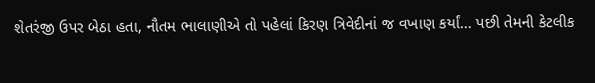શેતરંજી ઉપર બેઠા હતા, નૌતમ ભાલાણીએ તો પહેલાં કિરણ ત્રિવેદીનાં જ વખાણ કર્યાં… પછી તેમની કેટલીક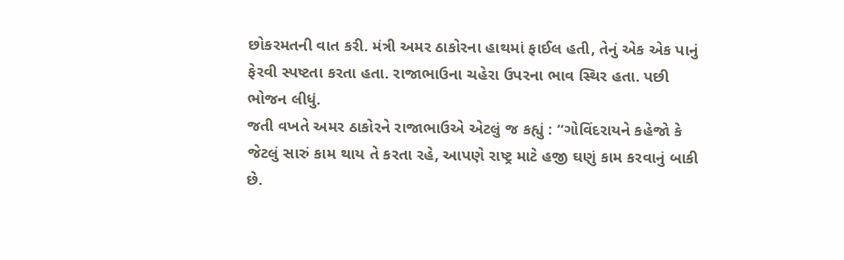છોકરમતની વાત કરી. મંત્રી અમર ઠાકોરના હાથમાં ફાઈલ હતી, તેનું એક એક પાનું ફેરવી સ્પષ્ટતા કરતા હતા. રાજાભાઉના ચહેરા ઉપરના ભાવ સ્થિર હતા. પછી ભોજન લીધું.
જતી વખતે અમર ઠાકોરને રાજાભાઉએ એટલું જ કહ્યું : “ગોવિંદરાયને કહેજો કે જેટલું સારું કામ થાય તે કરતા રહે, આપણે રાષ્ટ્ર માટે હજી ઘણું કામ કરવાનું બાકી છે.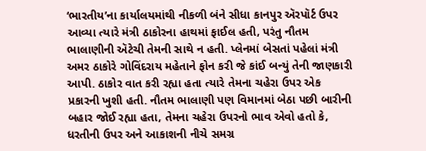‘ભારતીય’ના કાર્યાલયમાંથી નીકળી બંને સીધા કાનપુર ઍરપૉર્ટ ઉપર આવ્યા ત્યારે મંત્રી ઠાકોરના હાથમાં ફાઈલ હતી, પરંતુ નૌતમ ભાલાણીની ઍટેચી તેમની સાથે ન હતી. પ્લેનમાં બેસતાં પહેલાં મંત્રી અમર ઠાકોરે ગોવિંદરાય મહેતાને ફોન કરી જે કાંઈ બન્યું તેની જાણકારી આપી. ઠાકોર વાત કરી રહ્યા હતા ત્યારે તેમના ચહેરા ઉપર એક પ્રકારની ખુશી હતી. નૌતમ ભાલાણી પણ વિમાનમાં બેઠા પછી બારીની બહાર જોઈ રહ્યા હતા, તેમના ચહેરા ઉપરનો ભાવ એવો હતો કે, ધરતીની ઉપર અને આકાશની નીચે સમગ્ર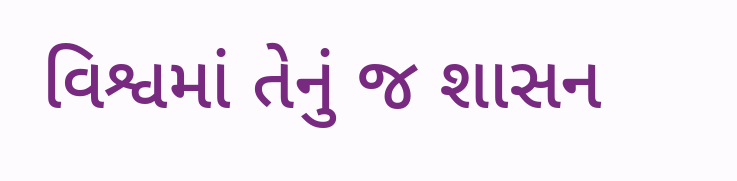વિશ્વમાં તેનું જ શાસન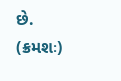છે.
(ક્રમશઃ)